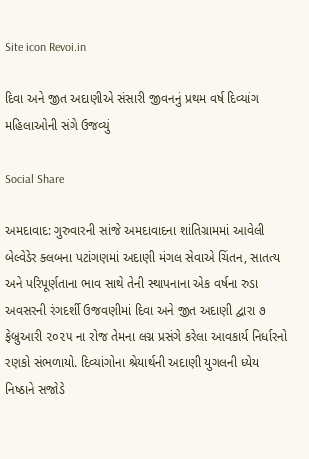Site icon Revoi.in

દિવા અને જીત અદાણીએ સંસારી જીવનનું પ્રથમ વર્ષ દિવ્યાંગ મહિલાઓની સંગે ઉજવ્યું

Social Share

અમદાવાદ: ગુરુવારની સાંજે અમદાવાદના શાંતિગ્રામમાં આવેલી બેલ્વેડેર ક્લબના પટાંગણમાં અદાણી મંગલ સેવાએ ચિંતન, સાતત્ય અને પરિપૂર્ણતાના ભાવ સાથે તેની સ્થાપનાના એક વર્ષના રુડા અવસરની રંગદર્શી ઉજવણીમાં દિવા અને જીત અદાણી દ્વારા ૭ ફેબ્રુઆરી ૨૦૨૫ ના રોજ તેમના લગ્ન પ્રસંગે કરેલા આવકાર્ય નિર્ધારનો રણકો સંભળાયો. દિવ્યાંગોના શ્રેયાર્થની અદાણી યુગલની ધ્યેય નિષ્ઠાને સજોડે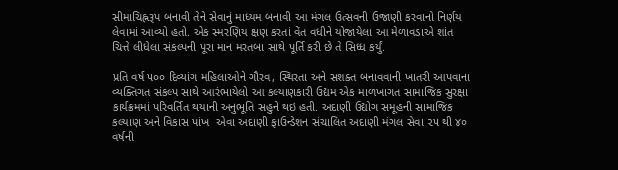સીમાચિહ્નરૂપ બનાવી તેને સેવાનું માધ્યમ બનાવી આ મંગલ ઉત્સવની ઉજાણી કરવાનો નિર્ણય લેવામાં આવ્યો હતો. એક સ્મરણિય ક્ષણ કરતાં વેંત વધીને યોજાયેલા આ મેળાવડાએ શાંત ચિત્તે લીધેલા સંકલ્પની પૂરા માન મરતબા સાથે પૂર્તિ કરી છે તે સિધ્ધ કર્યું.

પ્રતિ વર્ષ ૫૦૦ દિવ્યાંગ મહિલાઓને ગૌરવ, સ્થિરતા અને સશક્ત બનાવવાની ખાતરી આપવાના વ્યક્તિગત સંકલ્પ સાથે આરંભાયેલો આ કલ્યાણકારી ઉદ્યમ એક માળખાગત સામાજિક સુરક્ષા કાર્યક્રમમાં પરિવર્તિત થયાની અનુભૂતિ સહુને થઇ હતી. અદાણી ઉદ્યોગ સમૂહની સામાજિક કલ્યાણ અને વિકાસ પાંખ  એવા અદાણી ફાઉન્ડેશન સંચાલિત અદાણી મંગલ સેવા ૨૫ થી ૪૦ વર્ષની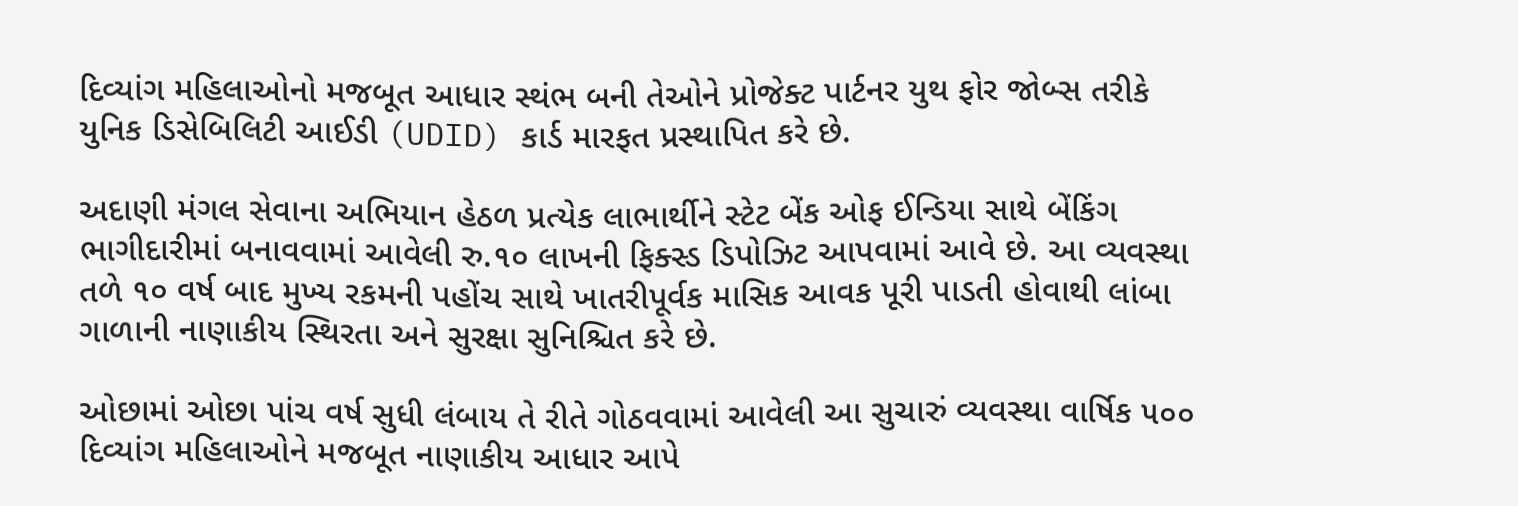દિવ્યાંગ મહિલાઓનો મજબૂત આધાર સ્થંભ બની તેઓને પ્રોજેક્ટ પાર્ટનર યુથ ફોર જોબ્સ તરીકે યુનિક ડિસેબિલિટી આઈડી (UDID) કાર્ડ મારફત પ્રસ્થાપિત કરે છે.

અદાણી મંગલ સેવાના અભિયાન હેઠળ પ્રત્યેક લાભાર્થીને સ્ટેટ બેંક ઓફ ઈન્ડિયા સાથે બેંકિંગ ભાગીદારીમાં બનાવવામાં આવેલી રુ.૧૦ લાખની ફિક્સ્ડ ડિપોઝિટ આપવામાં આવે છે. આ વ્યવસ્થા તળે ૧૦ વર્ષ બાદ મુખ્ય રકમની પહોંચ સાથે ખાતરીપૂર્વક માસિક આવક પૂરી પાડતી હોવાથી લાંબા ગાળાની નાણાકીય સ્થિરતા અને સુરક્ષા સુનિશ્ચિત કરે છે.

ઓછામાં ઓછા પાંચ વર્ષ સુધી લંબાય તે રીતે ગોઠવવામાં આવેલી આ સુચારું વ્યવસ્થા વાર્ષિક ૫૦૦ દિવ્યાંગ મહિલાઓને મજબૂત નાણાકીય આધાર આપે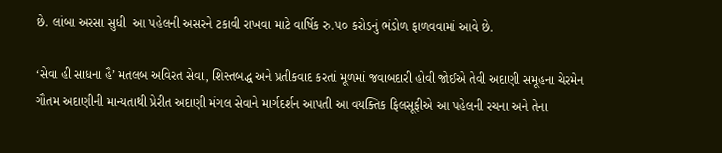છે. લાંબા અરસા સુધી  આ પહેલની અસરને ટકાવી રાખવા માટે વાર્ષિક રુ.૫૦ કરોડનું ભંડોળ ફાળવવામાં આવે છે.

‘સેવા હી સાધના હૈ’ મતલબ અવિરત સેવા, શિસ્તબદ્ધ અને પ્રતીકવાદ કરતાં મૂળમાં જવાબદારી હોવી જોઈએ તેવી અદાણી સમૂહના ચેરમેન ગૌતમ અદાણીની માન્યતાથી પ્રેરીત અદાણી મંગલ સેવાને માર્ગદર્શન આપતી આ વયક્તિક ફિલસૂફીએ આ પહેલની રચના અને તેના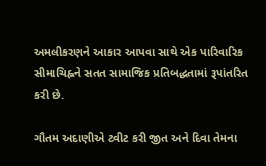અમલીકરણને આકાર આપવા સાથે એક પારિવારિક સીમાચિહ્નને સતત સામાજિક પ્રતિબદ્ધતામાં રૂપાંતરિત કરી છે.

ગૌતમ અદાણીએ ટ્વીટ કરી જીત અને દિવા તેમના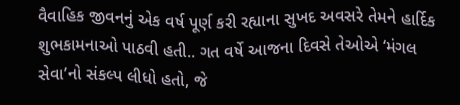વૈવાહિક જીવનનું એક વર્ષ પૂર્ણ કરી રહ્યાના સુખદ અવસરે તેમને હાર્દિક શુભકામનાઓ પાઠવી હતી.. ગત વર્ષે આજના દિવસે તેઓએ ‘મંગલ સેવા’નો સંકલ્પ લીધો હતો, જે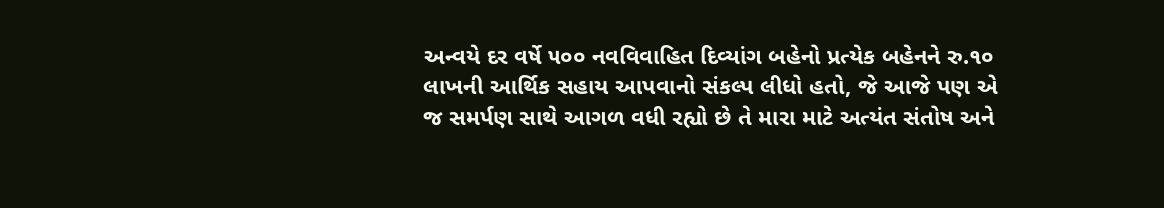અન્વયે દર વર્ષે ૫૦૦ નવવિવાહિત દિવ્યાંગ બહેનો પ્રત્યેક બહેનને રુ.૧૦ લાખની આર્થિક સહાય આપવાનો સંકલ્પ લીધો હતો, જે આજે પણ એ જ સમર્પણ સાથે આગળ વધી રહ્યો છે તે મારા માટે અત્યંત સંતોષ અને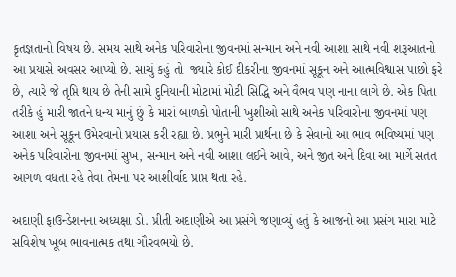કૃતજ્ઞતાનો વિષય છે. સમય સાથે અનેક પરિવારોના જીવનમાં સન્માન અને નવી આશા સાથે નવી શરૂઆતનો આ પ્રયાસે અવસર આપ્યો છે. સાચું કહું તો  જ્યારે કોઈ દીકરીના જીવનમાં સૂકૂન અને આત્મવિશ્વાસ પાછો ફરે છે, ત્યારે જે તૃપ્તિ થાય છે તેની સામે દુનિયાની મોટામાં મોટી સિદ્ધિ અને વૈભવ પણ નાના લાગે છે. એક પિતા તરીકે હું મારી જાતને ધન્ય માનું છું કે મારાં બાળકો પોતાની ખુશીઓ સાથે અનેક પરિવારોના જીવનમાં પણ આશા અને સૂકૂન ઉમેરવાનો પ્રયાસ કરી રહ્યા છે. પ્રભુને મારી પ્રાર્થના છે કે સેવાનો આ ભાવ ભવિષ્યમાં પણ અનેક પરિવારોના જીવનમાં સુખ, સન્માન અને નવી આશા લઈને આવે, અને જીત અને દિવા આ માર્ગે સતત આગળ વધતા રહે તેવા તેમના પર આશીર્વાદ પ્રાપ્ત થતા રહે.

અદાણી ફાઉન્ડેશનના અધ્યક્ષા ડો. પ્રીતી અદાણીએ આ પ્રસંગે જણાવ્યું હતું કે આજનો આ પ્રસંગ મારા માટે સવિશેષ ખૂબ ભાવનાત્મક તથા ગૌરવભયો છે.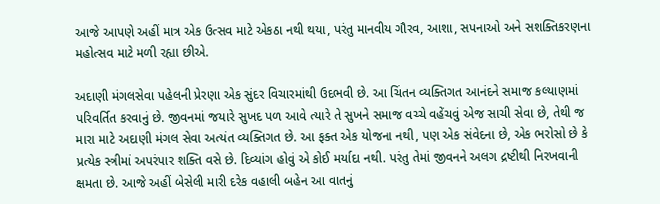આજે આપણે અહીં માત્ર એક ઉત્સવ માટે એકઠા નથી થયા, પરંતુ માનવીય ગૌરવ, આશા, સપનાઓ અને સશક્તિકરણના મહોત્સવ માટે મળી રહ્યા છીએ.

અદાણી મંગલસેવા પહેલની પ્રેરણા એક સુંદર વિચારમાંથી ઉદભવી છે. આ ચિંતન વ્યક્તિગત આનંદને સમાજ કલ્યાણમાં પરિવર્તિત કરવાનું છે. જીવનમાં જયારે સુખદ પળ આવે ત્યારે તે સુખને સમાજ વચ્ચે વહેંચવું એજ સાચી સેવા છે, તેથી જ મારા માટે અદાણી મંગલ સેવા અત્યંત વ્યક્તિગત છે. આ ફક્ત એક યોજના નથી, પણ એક સંવેદના છે, એક ભરોસો છે કે પ્રત્યેક સ્ત્રીમાં અપરંપાર શક્તિ વસે છે. દિવ્યાંગ હોવું એ કોઈ મર્યાદા નથી. પરંતુ તેમાં જીવનને અલગ દ્રષ્ટીથી નિરખવાની ક્ષમતા છે. આજે અહીં બેસેલી મારી દરેક વહાલી બહેન આ વાતનું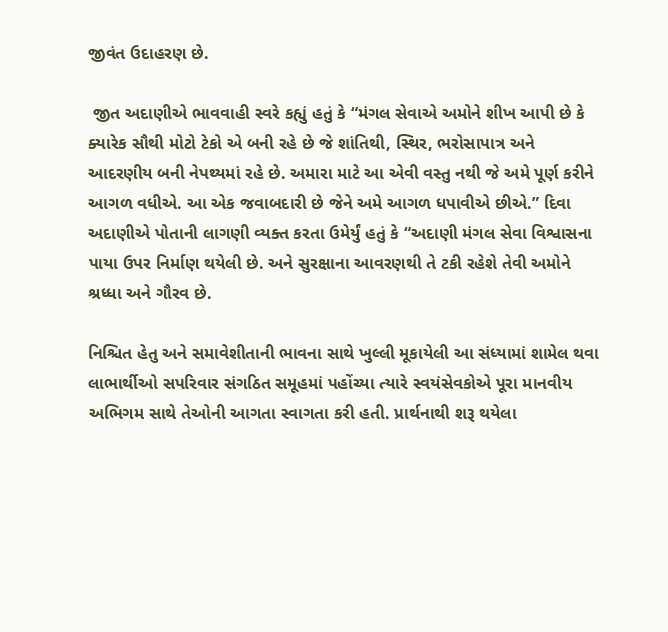જીવંત ઉદાહરણ છે.

 જીત અદાણીએ ભાવવાહી સ્વરે કહ્યું હતું કે “મંગલ સેવાએ અમોને શીખ આપી છે કે ક્યારેક સૌથી મોટો ટેકો એ બની રહે છે જે શાંતિથી, સ્થિર, ભરોસાપાત્ર અને આદરણીય બની નેપથ્યમાં રહે છે. અમારા માટે આ એવી વસ્તુ નથી જે અમે પૂર્ણ કરીને આગળ વધીએ. આ એક જવાબદારી છે જેને અમે આગળ ધપાવીએ છીએ.” દિવા અદાણીએ પોતાની લાગણી વ્યક્ત કરતા ઉમેર્યું હતું કે “અદાણી મંગલ સેવા વિશ્વાસના પાયા ઉપર નિર્માણ થયેલી છે. અને સુરક્ષાના આવરણથી તે ટકી રહેશે તેવી અમોને શ્રધ્ધા અને ગૌરવ છે.

નિશ્ચિત હેતુ અને સમાવેશીતાની ભાવના સાથે ખુલ્લી મૂકાયેલી આ સંધ્યામાં શામેલ થવા લાભાર્થીઓ સપરિવાર સંગઠિત સમૂહમાં પહોંચ્યા ત્યારે સ્વયંસેવકોએ પૂરા માનવીય અભિગમ સાથે તેઓની આગતા સ્વાગતા કરી હતી. પ્રાર્થનાથી શરૂ થયેલા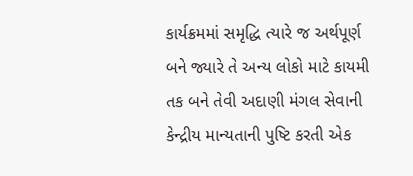કાર્યક્રમમાં સમૃદ્ધિ ત્યારે જ અર્થપૂર્ણ બને જ્યારે તે અન્ય લોકો માટે કાયમી તક બને તેવી અદાણી મંગલ સેવાની કેન્દ્રીય માન્યતાની પુષ્ટિ કરતી એક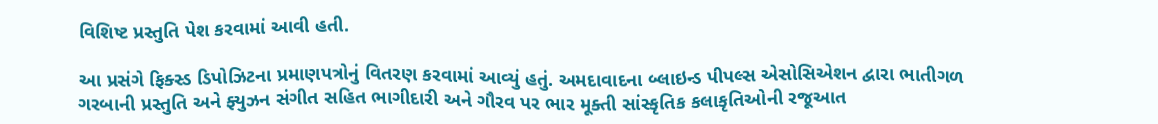વિશિષ્ટ પ્રસ્તુતિ પેશ કરવામાં આવી હતી.

આ પ્રસંગે ફિક્સ્ડ ડિપોઝિટના પ્રમાણપત્રોનું વિતરણ કરવામાં આવ્યું હતું. અમદાવાદના બ્લાઇન્ડ પીપલ્સ એસોસિએશન દ્વારા ભાતીગળ ગરબાની પ્રસ્તુતિ અને ફ્યુઝન સંગીત સહિત ભાગીદારી અને ગૌરવ પર ભાર મૂક્તી સાંસ્કૃતિક કલાકૃતિઓની રજૂઆત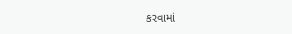કરવામાં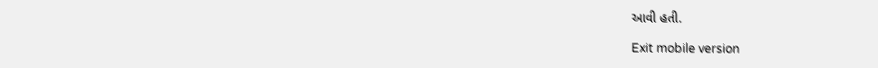આવી હતી.

Exit mobile version